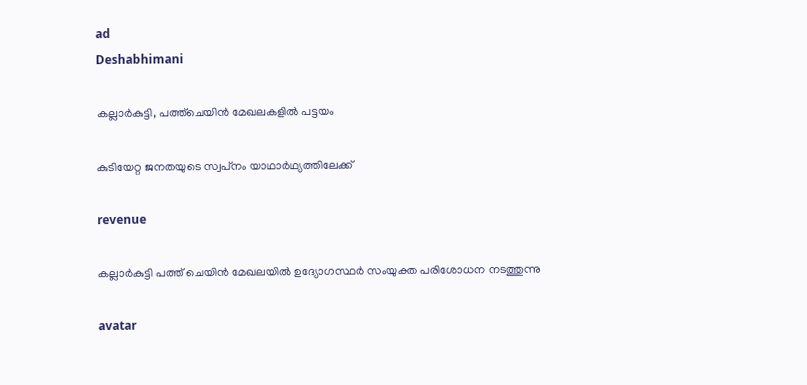ad
Deshabhimani

കല്ലാർകുട്ടി, പത്ത്‌ചെയിൻ മേഖലകളിൽ പട്ടയം

കുടിയേറ്റ ജനതയുടെ സ്വപ്‌നം യാഥാർഥ്യത്തിലേക്ക്‌

revenue

കല്ലാര്‍കുട്ടി പത്ത് ചെയിന്‍ മേഖലയില്‍ ഉദ്യോഗസ്ഥര്‍ സംയുക്ത പരിശോധന നടത്തുന്നു

avatar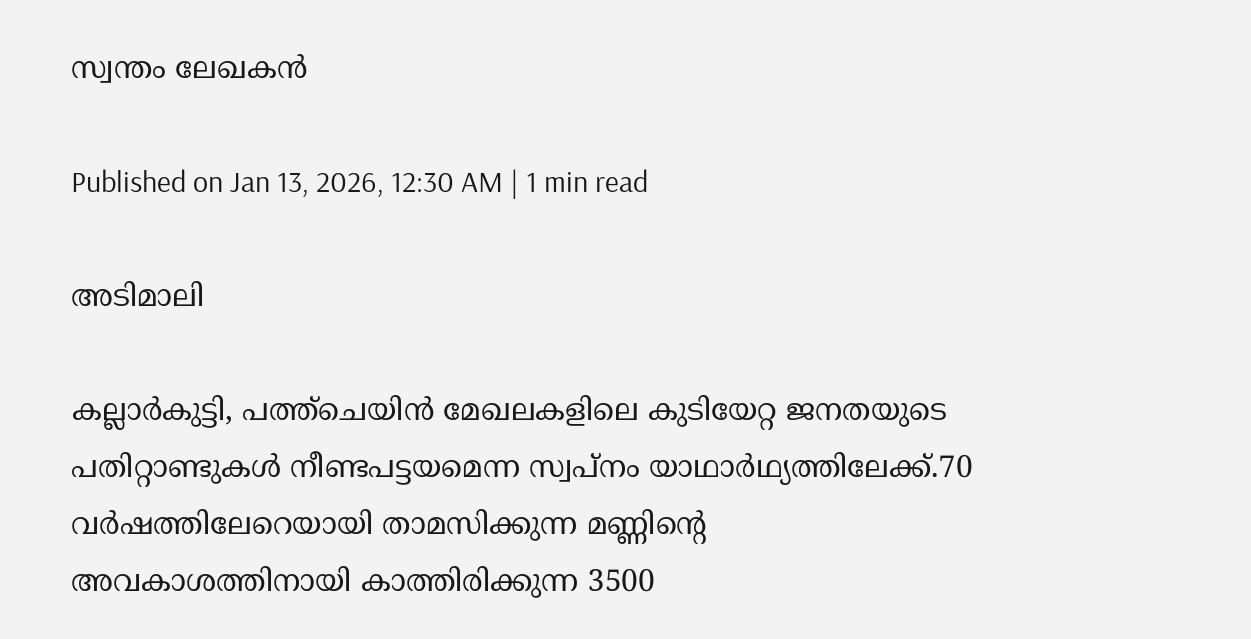സ്വന്തം ലേഖകൻ

Published on Jan 13, 2026, 12:30 AM | 1 min read

അടിമാലി

കല്ലാര്‍കുട്ടി, പത്ത്ചെയിന്‍ മേഖലകളിലെ കുടിയേറ്റ ജനതയുടെ പതിറ്റാണ്ടുകള്‍ നീണ്ടപട്ടയമെന്ന സ്വപ്നം യാഥാര്‍ഥ്യത്തിലേക്ക്.70 വര്‍ഷത്തിലേറെയായി താമസിക്കുന്ന മണ്ണിന്റെ അവകാശത്തിനായി കാത്തിരിക്കുന്ന 3500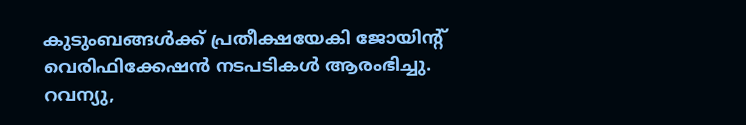കുടുംബങ്ങള്‍ക്ക് പ്രതീക്ഷയേകി ജോയിന്റ് വെരിഫിക്കേഷന്‍ നടപടികള്‍ ആരംഭിച്ചു. റവന്യു,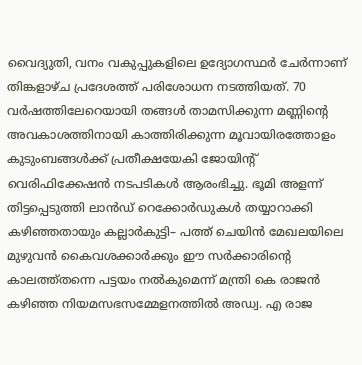വൈദ്യുതി, വനം വകുപ്പുകളിലെ ഉദ്യോഗസ്ഥര്‍ ചേർന്നാണ്‌ തിങ്കളാഴ്ച പ്രദേശത്ത് പരിശോധന നടത്തിയത്‌. 70 വര്‍ഷത്തിലേറെയായി തങ്ങള്‍ താമസിക്കുന്ന മണ്ണിന്റെ അവകാശത്തിനായി കാത്തിരിക്കുന്ന മൂവായിരത്തോളം കുടുംബങ്ങള്‍ക്ക് പ്രതീക്ഷയേകി ജോയിന്റ് വെരിഫിക്കേഷന്‍ നടപടികള്‍ ആരംഭിച്ചു. ഭൂമി അളന്ന് തിട്ടപ്പെടുത്തി ലാന്‍ഡ് റെക്കോര്‍ഡുകള്‍ തയ്യാറാക്കി കഴിഞ്ഞതായും കല്ലാര്‍കുട്ടി– പത്ത് ചെയിന്‍ മേഖലയിലെ മുഴുവന്‍ കൈവശക്കാര്‍ക്കും ഈ സര്‍ക്കാരിന്റെ കാലത്ത്തന്നെ പട്ടയം നല്‍കുമെന്ന് മന്ത്രി കെ രാജന്‍ കഴിഞ്ഞ നിയമസഭസമ്മേളനത്തില്‍ അഡ്വ. എ രാജ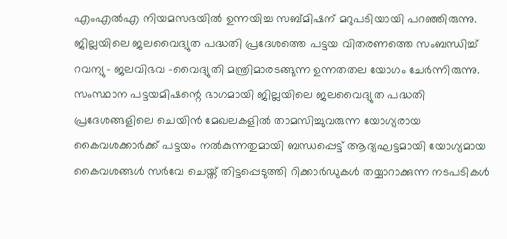എംഎല്‍എ നിയമസഭയില്‍ ഉന്നയിച്ച സബ്മിഷന് മറുപടിയായി പറഞ്ഞിരുന്നു. ജില്ലയിലെ ജലവൈദ്യുത പദ്ധതി പ്രദേശത്തെ പട്ടയ വിതരണത്തെ സംബന്ധിച്ച് റവന്യു– ജലവിഭവ -വൈദ്യുതി മന്ത്രിമാരടങ്ങുന്ന ഉന്നതതല യോഗം ചേർന്നിരുന്നു. സംസ്ഥാന പട്ടയമിഷന്റെ ഭാഗമായി ജില്ലയിലെ ജലവൈദ്യുത പദ്ധതി പ്രദേശങ്ങളിലെ ചെയിൻ മേഖലകളിൽ താമസിച്ചുവരുന്ന യോഗ്യരായ കൈവശക്കാർക്ക് പട്ടയം നൽകുന്നതുമായി ബന്ധപ്പെട്ട് ആദ്യഘട്ടമായി യോഗ്യമായ കൈവശങ്ങൾ സർവേ ചെയ്ത് തിട്ടപ്പെടുത്തി റിക്കാർഡുകൾ തയ്യാറാക്കുന്ന നടപടികൾ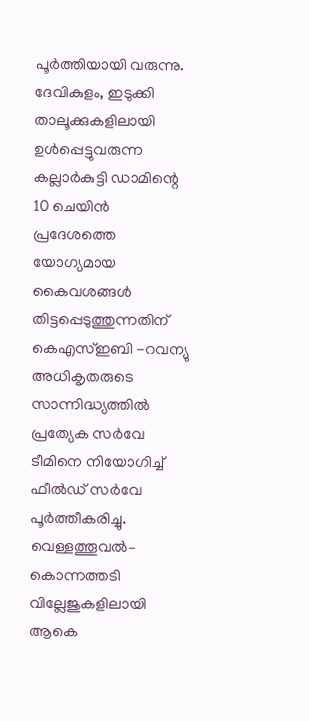പൂർത്തിയായി വരുന്നു. ദേവികുളം, ഇടുക്കി താലൂക്കുകളിലായി ഉൾപ്പെട്ടുവരുന്ന കല്ലാർകുട്ടി ഡാമിന്റെ 10 ചെയിൻ പ്രദേശത്തെ യോഗ്യമായ കൈവശങ്ങൾ തിട്ടപ്പെടുത്തുന്നതിന് കെഎസ്ഇബി -റവന്യു അധികൃതരുടെ സാന്നിദ്ധ്യത്തിൽ പ്രത്യേക സർവേ ടീമിനെ നിയോഗിച്ച് ഫീൽഡ് സർവേ പൂർത്തീകരിച്ചു. വെള്ളത്തൂവൽ– കൊന്നത്തടി വില്ലേജുകളിലായി ആകെ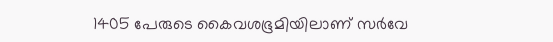1405 പേരുടെ കൈവശഭൂമിയിലാണ്‌ സർവേ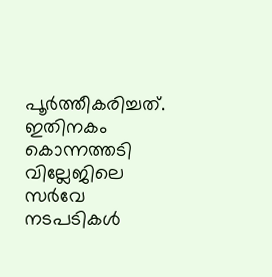പൂര്‍ത്തീകരിച്ചത്. ഇതിനകം കൊന്നത്തടി വില്ലേജിലെ സർവേ നടപടികൾ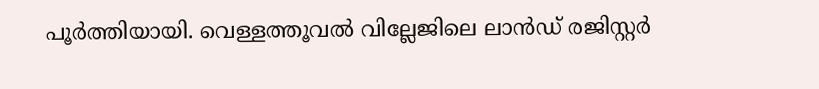പൂർത്തിയായി. വെള്ളത്തൂവൽ വില്ലേജിലെ ലാൻഡ് രജിസ്റ്റർ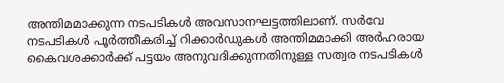അന്തിമമാക്കുന്ന നടപടികൾ അവസാനഘട്ടത്തിലാണ്. സർവേ നടപടികൾ പൂർത്തീകരിച്ച് റിക്കാർഡുകൾ അന്തിമമാക്കി അർഹരായ കൈവശക്കാർക്ക് പട്ടയം അനുവദിക്കുന്നതിനുള്ള സത്വര നടപടികൾ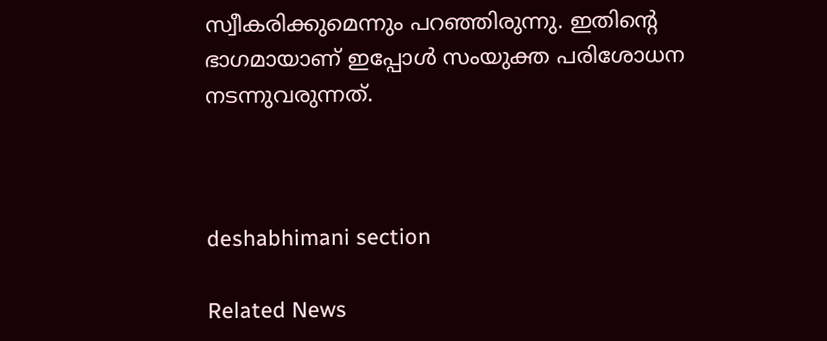സ്വീകരിക്കുമെന്നും പറഞ്ഞിരുന്നു. ഇതിന്റെ ഭാഗമായാണ് ഇപ്പോള്‍ സംയുക്ത പരിശോധന നടന്നുവരുന്നത്.



deshabhimani section

Related News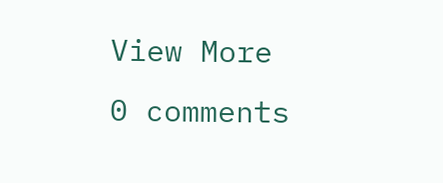View More
0 comments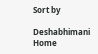Sort by

Deshabhimani
Home